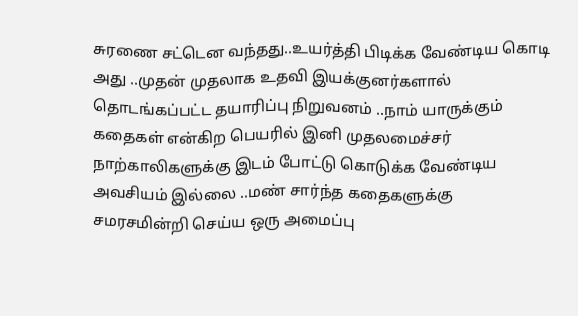சுரணை சட்டென வந்தது..உயர்த்தி பிடிக்க வேண்டிய கொடி அது ..முதன் முதலாக உதவி இயக்குனர்களால் தொடங்கப்பட்ட தயாரிப்பு நிறுவனம் ..நாம் யாருக்கும் கதைகள் என்கிற பெயரில் இனி முதலமைச்சர் நாற்காலிகளுக்கு இடம் போட்டு கொடுக்க வேண்டிய அவசியம் இல்லை ..மண் சார்ந்த கதைகளுக்கு சமரசமின்றி செய்ய ஒரு அமைப்பு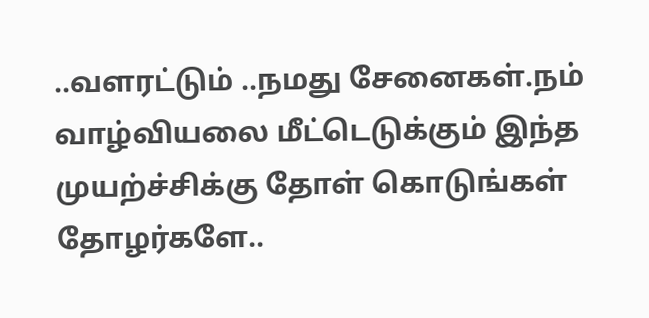..வளரட்டும் ..நமது சேனைகள்.நம் வாழ்வியலை மீட்டெடுக்கும் இந்த முயற்ச்சிக்கு தோள் கொடுங்கள் தோழர்களே..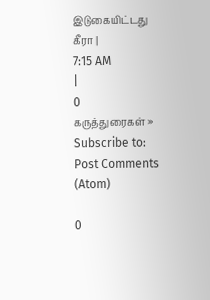இடுகையிட்டது
கீரா |
7:15 AM
|
0
கருத்துரைகள் »
Subscribe to:
Post Comments
(Atom)

0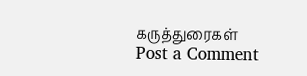கருத்துரைகள்
Post a Comment